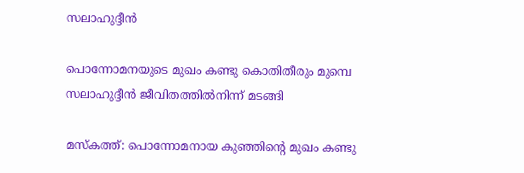സലാഹുദ്ദീൻ

പൊന്നോമനയുടെ മുഖം കണ്ടു കൊതിതീരും മുമ്പെ സലാഹുദ്ദീൻ ജീവിതത്തിൽനിന്ന് മടങ്ങി

മസ്കത്ത്: പൊന്നോമനായ കുഞ്ഞിന്റെ മുഖം കണ്ടു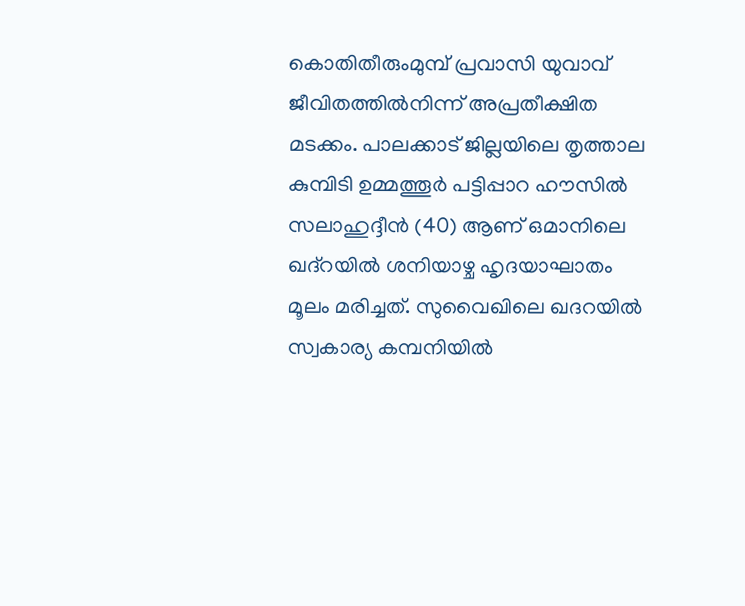കൊതിതീരുംമുമ്പ് പ്രവാസി യുവാവ് ജീവിതത്തിൽനിന്ന് അപ്രതീക്ഷിത മടക്കം. പാലക്കാട് ജില്ലയിലെ തൃത്താല കുമ്പിടി ഉമ്മത്തൂർ പട്ടിപ്പാറ ഹൗസിൽ സലാഹുദ്ദീൻ (40) ആണ് ഒമാനിലെ ഖദ്റയിൽ ശനിയാഴ്ച ഹൃദയാഘാതം മൂലം മരിച്ചത്. സുവൈഖിലെ ഖദറയിൽ സ്വകാര്യ കമ്പനിയിൽ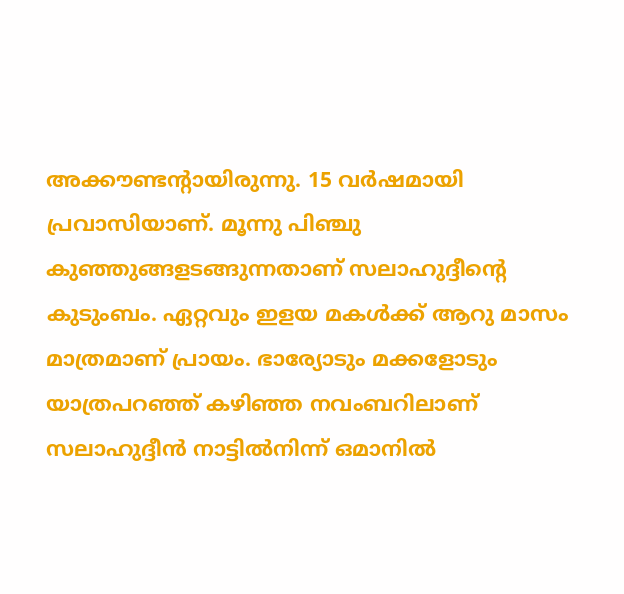അക്കൗണ്ടന്റായിരുന്നു. 15 വർഷമായി പ്രവാസിയാണ്. മൂന്നു പിഞ്ചു കുഞ്ഞുങ്ങളടങ്ങുന്നതാണ് സലാഹുദ്ദീന്റെ കുടുംബം. ഏറ്റവും ഇളയ മകൾക്ക് ആറു മാസം മാത്രമാണ് പ്രായം. ഭാര്യോടും മക്കളോടും യാത്രപറഞ്ഞ് കഴിഞ്ഞ നവംബറിലാണ് സലാഹുദ്ദീൻ നാട്ടിൽനിന്ന് ഒമാനിൽ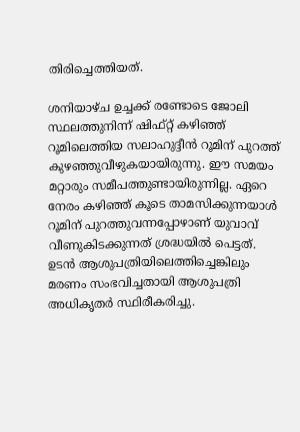തിരിച്ചെത്തിയത്.

ശനിയാഴ്ച ഉച്ചക്ക് രണ്ടോടെ ജോലി സ്ഥലത്തുനിന്ന് ഷിഫ്റ്റ് കഴിഞ്ഞ് റൂമിലെത്തിയ സലാഹുദ്ദീൻ റൂമിന് പുറത്ത് കുഴഞ്ഞുവീഴുകയായിരുന്നു. ഈ സമയം മറ്റാരും സമീപത്തുണ്ടായിരുന്നില്ല. ഏറെ നേരം കഴിഞ്ഞ് കൂടെ താമസിക്കുന്നയാൾ റൂമിന് പുറത്തുവന്നപ്പോഴാണ് യുവാവ് വീണുകിടക്കുന്നത് ശ്രദ്ധയിൽ പെട്ടത്. ഉടൻ ആശുപത്രിയിലെത്തിച്ചെങ്കിലും മരണം സംഭവിച്ചതായി ആശുപത്രി അധികൃതർ സ്ഥിരീകരിച്ചു.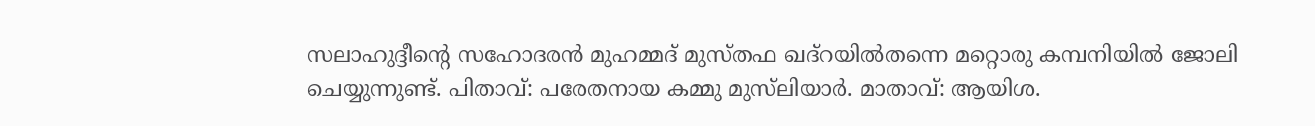സലാഹുദ്ദീന്റെ സഹോദരൻ മുഹമ്മദ് മുസ്തഫ ഖദ്റയിൽതന്നെ മറ്റൊരു കമ്പനിയിൽ ജോലി ചെയ്യുന്നുണ്ട്. പിതാവ്: പരേതനായ കമ്മു മുസ്‍ലിയാർ. മാതാവ്: ആയിശ.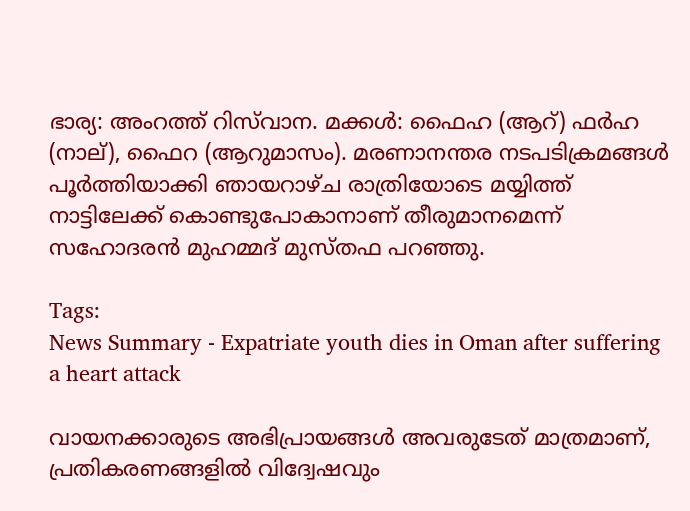ഭാര്യ: അംറത്ത് റിസ്‍വാന. മക്കൾ: ഫൈഹ (ആറ്) ഫർഹ (നാല്), ഫൈറ (ആറുമാസം). മരണാനന്തര നടപടിക്രമങ്ങൾ പൂർത്തിയാക്കി ഞായറാഴ്ച രാത്രിയോടെ മയ്യിത്ത് നാട്ടിലേക്ക് കൊണ്ടുപോകാനാണ് തീരുമാനമെന്ന് സഹോദരൻ മുഹമ്മദ് മുസ്തഫ പറഞ്ഞു.

Tags:
News Summary - Expatriate youth dies in Oman after suffering a heart attack

വായനക്കാരുടെ അഭിപ്രായങ്ങള്‍ അവരുടേത് മാത്രമാണ്, പ്രതികരണങ്ങളിൽ വിദ്വേഷവും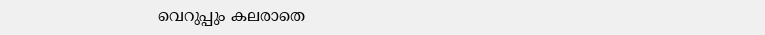വെറുപ്പും കലരാതെ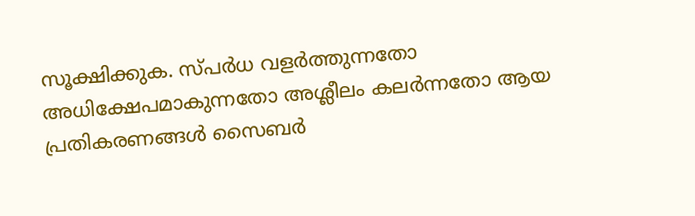സൂക്ഷിക്കുക. സ്പർധ വളർത്തുന്നതോ അധിക്ഷേപമാകുന്നതോ അശ്ലീലം കലർന്നതോ ആയ പ്രതികരണങ്ങൾ സൈബർ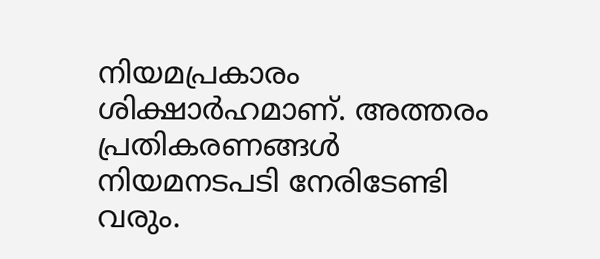നിയമപ്രകാരം ശിക്ഷാർഹമാണ്. അത്തരം പ്രതികരണങ്ങൾ നിയമനടപടി നേരിടേണ്ടി വരും.